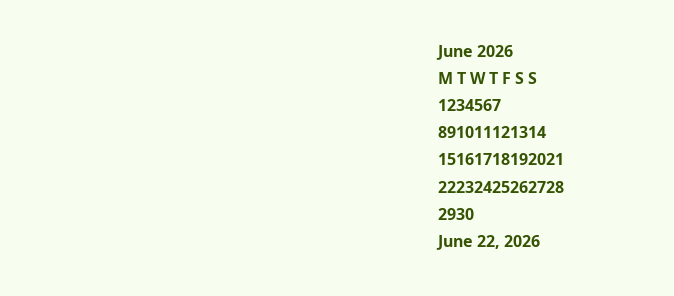June 2026
M T W T F S S
1234567
891011121314
15161718192021
22232425262728
2930
June 22, 2026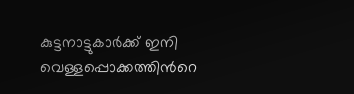കുട്ടനാട്ടുകാർക്ക് ഇനി വെള്ളപ്പൊക്കത്തിന്‍റെ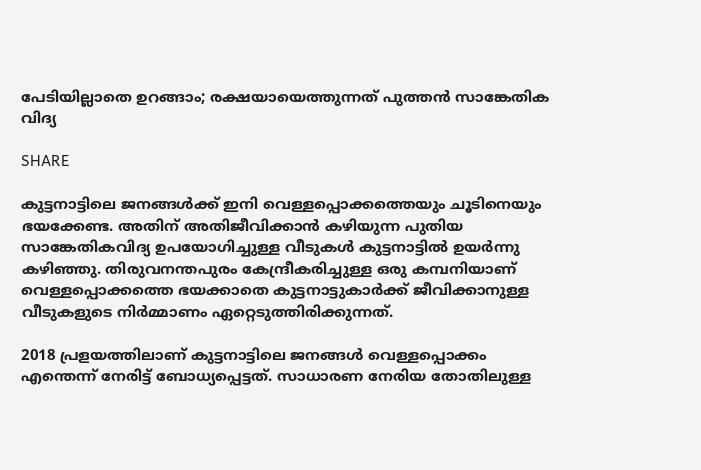പേടിയില്ലാതെ ഉറങ്ങാം; രക്ഷയായെത്തുന്നത് പുത്തൻ സാങ്കേതിക വിദ്യ

SHARE

കുട്ടനാട്ടിലെ ജനങ്ങൾക്ക് ഇനി വെള്ളപ്പൊക്കത്തെയും ചൂടിനെയും ഭയക്കേണ്ട. അതിന് അതിജീവിക്കാൻ കഴിയുന്ന പുതിയ സാങ്കേതികവിദ്യ ഉപയോഗിച്ചുള്ള വീടുകൾ കുട്ടനാട്ടിൽ ഉയർന്നു കഴിഞ്ഞു. തിരുവനന്തപുരം കേന്ദ്രീകരിച്ചുള്ള ഒരു കമ്പനിയാണ് വെള്ളപ്പൊക്കത്തെ ഭയക്കാതെ കുട്ടനാട്ടുകാർക്ക് ജീവിക്കാനുള്ള വീടുകളുടെ നിർമ്മാണം ഏറ്റെടുത്തിരിക്കുന്നത്.

2018 പ്രളയത്തിലാണ് കുട്ടനാട്ടിലെ ജനങ്ങൾ വെള്ളപ്പൊക്കം എന്തെന്ന് നേരിട്ട് ബോധ്യപ്പെട്ടത്. സാധാരണ നേരിയ തോതിലുള്ള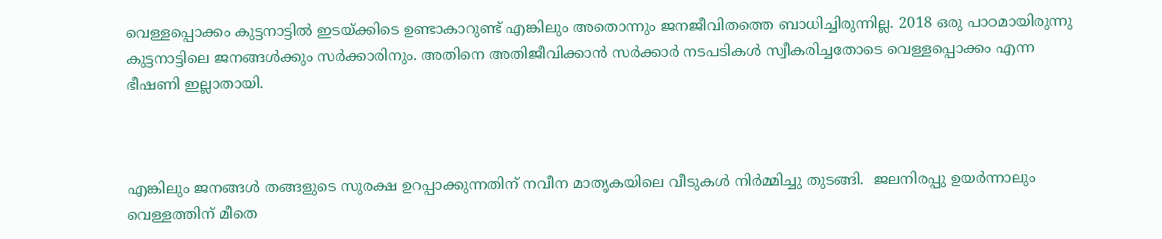വെള്ളപ്പൊക്കം കുട്ടനാട്ടിൽ ഇടയ്ക്കിടെ ഉണ്ടാകാറുണ്ട് എങ്കിലും അതൊന്നും ജനജീവിതത്തെ ബാധിച്ചിരുന്നില്ല. 2018 ഒരു പാഠമായിരുന്നു കുട്ടനാട്ടിലെ ജനങ്ങൾക്കും സർക്കാരിനും. അതിനെ അതിജീവിക്കാൻ സർക്കാർ നടപടികൾ സ്വീകരിച്ചതോടെ വെള്ളപ്പൊക്കം എന്ന ഭീഷണി ഇല്ലാതായി.



എങ്കിലും ജനങ്ങൾ തങ്ങളുടെ സുരക്ഷ ഉറപ്പാക്കുന്നതിന് നവീന മാതൃകയിലെ വീടുകൾ നിർമ്മിച്ചു തുടങ്ങി.  ജലനിരപ്പു ഉയർന്നാലും വെള്ളത്തിന് മീതെ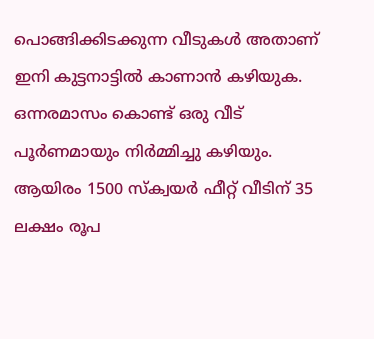പൊങ്ങിക്കിടക്കുന്ന വീടുകൾ അതാണ് ഇനി കുട്ടനാട്ടിൽ കാണാൻ കഴിയുക. ഒന്നരമാസം കൊണ്ട് ഒരു വീട് പൂർണമായും നിർമ്മിച്ചു കഴിയും. ആയിരം 1500 സ്ക്വയർ ഫീറ്റ് വീടിന് 35 ലക്ഷം രൂപ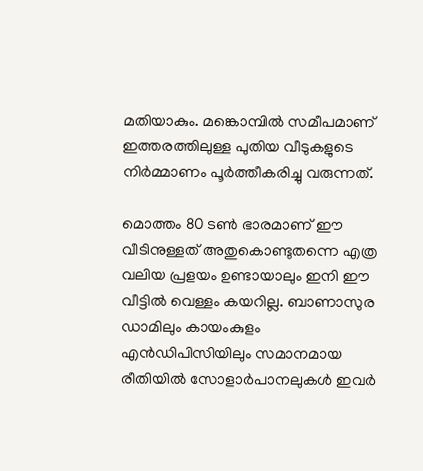മതിയാകും. മങ്കൊമ്പിൽ സമീപമാണ് ഇത്തരത്തിലുള്ള പുതിയ വീടുകളുടെ നിർമ്മാണം പൂർത്തീകരിച്ചു വരുന്നത്.

മൊത്തം 80 ടൺ ഭാരമാണ് ഈ വീടിനുള്ളത് അതുകൊണ്ടുതന്നെ എത്ര വലിയ പ്രളയം ഉണ്ടായാലും ഇനി ഈ വീട്ടിൽ വെള്ളം കയറില്ല. ബാണാസുര ഡാമിലും കായംകുളം എൻഡിപിസിയിലും സമാനമായ രീതിയിൽ സോളാർപാനലുകൾ ഇവർ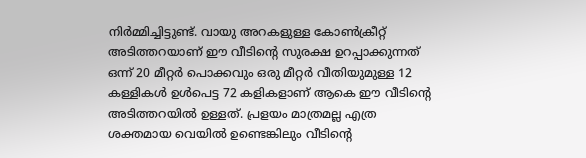നിർമ്മിച്ചിട്ടുണ്ട്. വായു അറകളുള്ള കോൺക്രീറ്റ് അടിത്തറയാണ് ഈ വീടിന്റെ സുരക്ഷ ഉറപ്പാക്കുന്നത് ഒന്ന് 20 മീറ്റർ പൊക്കവും ഒരു മീറ്റർ വീതിയുമുള്ള 12 കള്ളികൾ ഉൾപെട്ട 72 കളികളാണ് ആകെ ഈ വീടിന്റെ അടിത്തറയിൽ ഉള്ളത്. പ്രളയം മാത്രമല്ല എത്ര ശക്തമായ വെയിൽ ഉണ്ടെങ്കിലും വീടിന്റെ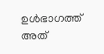ഉൾഭാഗത്ത് അത്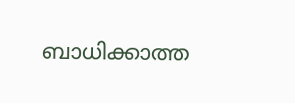ബാധിക്കാത്ത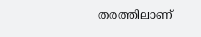തരത്തിലാണ്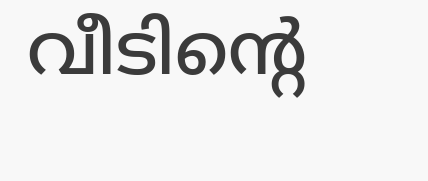വീടിന്റെ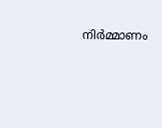നിർമ്മാണം